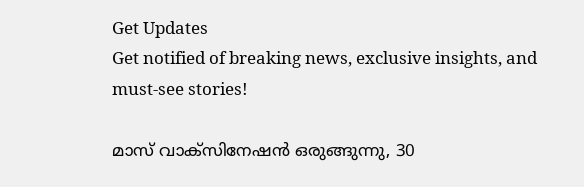Get Updates
Get notified of breaking news, exclusive insights, and must-see stories!

മാസ് വാക്‌സിനേഷന്‍ ഒരുങ്ങുന്നു, 30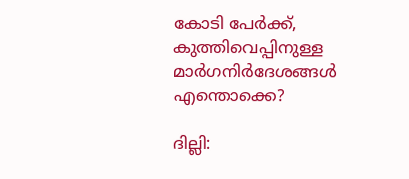കോടി പേര്‍ക്ക്, കുത്തിവെപ്പിനുള്ള മാര്‍ഗനിര്‍ദേശങ്ങള്‍ എന്തൊക്കെ?

ദില്ലി: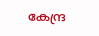കേന്ദ്ര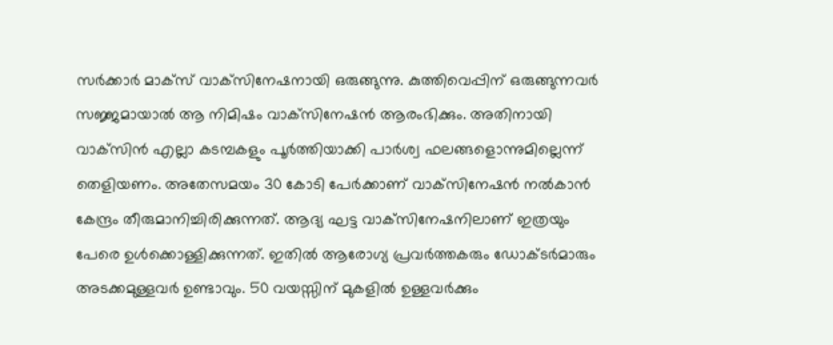സര്‍ക്കാര്‍ മാക്‌സ് വാക്‌സിനേഷനായി ഒരുങ്ങുന്നു. കുത്തിവെപ്പിന് ഒരുങ്ങുന്നവര്‍ സജ്ജമായാല്‍ ആ നിമിഷം വാക്‌സിനേഷന്‍ ആരംഭിക്കും. അതിനായി വാക്‌സിന്‍ എല്ലാ കടമ്പകളും പൂര്‍ത്തിയാക്കി പാര്‍ശ്വ ഫലങ്ങളൊന്നുമില്ലെന്ന് തെളിയണം. അതേസമയം 30 കോടി പേര്‍ക്കാണ് വാക്‌സിനേഷന്‍ നല്‍കാന്‍ കേന്ദ്രം തീരുമാനിച്ചിരിക്കുന്നത്. ആദ്യ ഘട്ട വാക്‌സിനേഷനിലാണ് ഇത്രയും പേരെ ഉള്‍ക്കൊള്ളിക്കുന്നത്. ഇതില്‍ ആരോഗ്യ പ്രവര്‍ത്തകരും ഡോക്ടര്‍മാരും അടക്കമുള്ളവര്‍ ഉണ്ടാവും. 50 വയസ്സിന് മുകളില്‍ ഉള്ളവര്‍ക്കും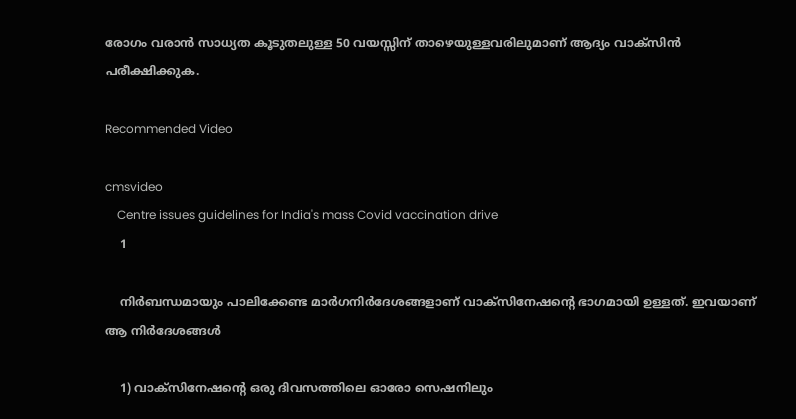രോഗം വരാന്‍ സാധ്യത കൂടുതലുള്ള 50 വയസ്സിന് താഴെയുള്ളവരിലുമാണ് ആദ്യം വാക്‌സിന്‍ പരീക്ഷിക്കുക.

Recommended Video

cmsvideo
    Centre issues guidelines for India's mass Covid vaccination drive
    1

    നിര്‍ബന്ധമായും പാലിക്കേണ്ട മാര്‍ഗനിര്‍ദേശങ്ങളാണ് വാക്‌സിനേഷന്റെ ഭാഗമായി ഉള്ളത്. ഇവയാണ് ആ നിര്‍ദേശങ്ങള്‍

    1) വാക്‌സിനേഷന്റെ ഒരു ദിവസത്തിലെ ഓരോ സെഷനിലും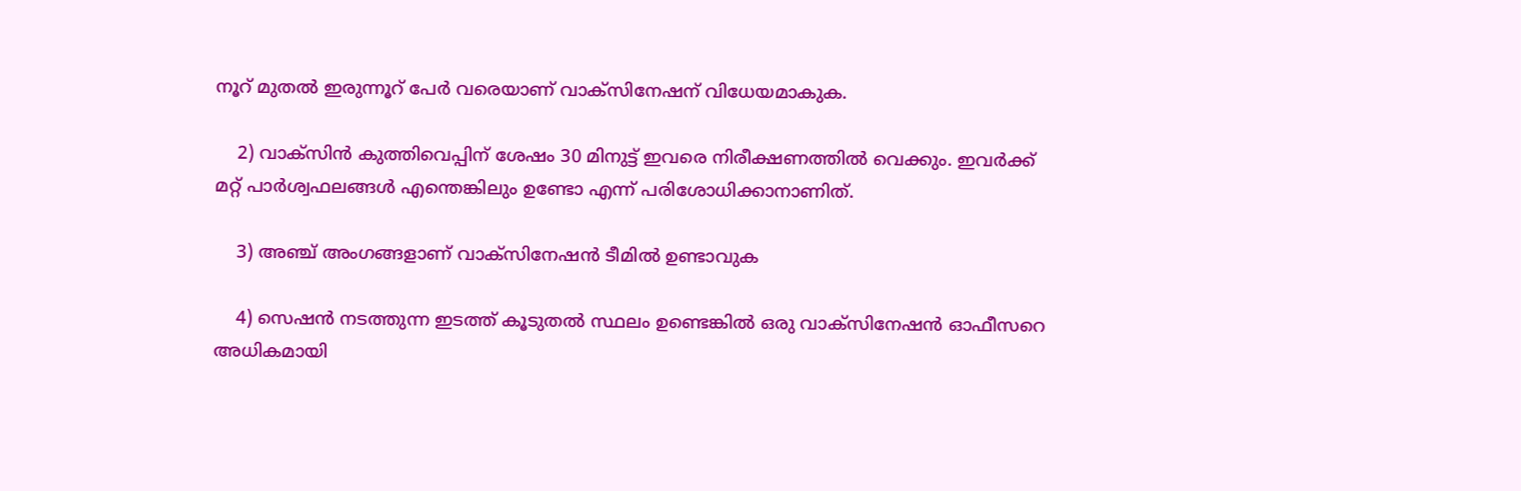നൂറ് മുതല്‍ ഇരുന്നൂറ് പേര്‍ വരെയാണ് വാക്‌സിനേഷന് വിധേയമാകുക.

    2) വാക്‌സിന്‍ കുത്തിവെപ്പിന് ശേഷം 30 മിനുട്ട് ഇവരെ നിരീക്ഷണത്തില്‍ വെക്കും. ഇവര്‍ക്ക് മറ്റ് പാര്‍ശ്വഫലങ്ങള്‍ എന്തെങ്കിലും ഉണ്ടോ എന്ന് പരിശോധിക്കാനാണിത്.

    3) അഞ്ച് അംഗങ്ങളാണ് വാക്‌സിനേഷന്‍ ടീമില്‍ ഉണ്ടാവുക

    4) സെഷന്‍ നടത്തുന്ന ഇടത്ത് കൂടുതല്‍ സ്ഥലം ഉണ്ടെങ്കില്‍ ഒരു വാക്‌സിനേഷന്‍ ഓഫീസറെ അധികമായി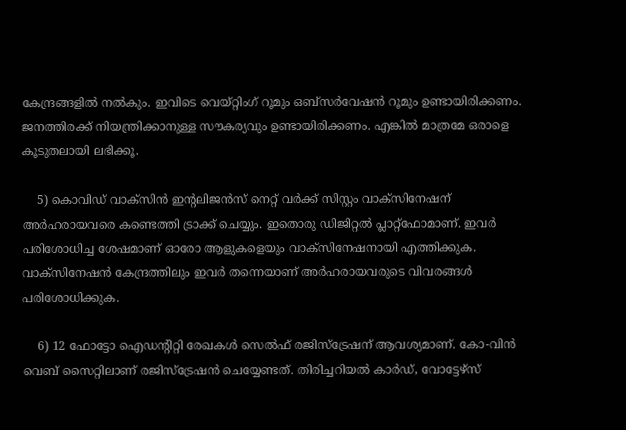കേന്ദ്രങ്ങളില്‍ നല്‍കും. ഇവിടെ വെയ്റ്റിംഗ് റൂമും ഒബ്‌സര്‍വേഷന്‍ റൂമും ഉണ്ടായിരിക്കണം. ജനത്തിരക്ക് നിയന്ത്രിക്കാനുള്ള സൗകര്യവും ഉണ്ടായിരിക്കണം. എങ്കില്‍ മാത്രമേ ഒരാളെ കൂടുതലായി ലഭിക്കൂ.

    5) കൊവിഡ് വാക്‌സിന്‍ ഇന്റലിജന്‍സ് നെറ്റ് വര്‍ക്ക് സിസ്റ്റം വാക്‌സിനേഷന് അര്‍ഹരായവരെ കണ്ടെത്തി ട്രാക്ക് ചെയ്യും. ഇതൊരു ഡിജിറ്റല്‍ പ്ലാറ്റ്‌ഫോമാണ്. ഇവര്‍ പരിശോധിച്ച ശേഷമാണ് ഓരോ ആളുകളെയും വാക്‌സിനേഷനായി എത്തിക്കുക. വാക്‌സിനേഷന്‍ കേന്ദ്രത്തിലും ഇവര്‍ തന്നെയാണ് അര്‍ഹരായവരുടെ വിവരങ്ങള്‍ പരിശോധിക്കുക.

    6) 12 ഫോട്ടോ ഐഡന്റിറ്റി രേഖകള്‍ സെല്‍ഫ് രജിസ്‌ട്രേഷന് ആവശ്യമാണ്. കോ-വിന്‍ വെബ് സൈറ്റിലാണ് രജിസ്‌ട്രേഷന്‍ ചെയ്യേണ്ടത്. തിരിച്ചറിയല്‍ കാര്‍ഡ്, വോട്ടേഴ്‌സ്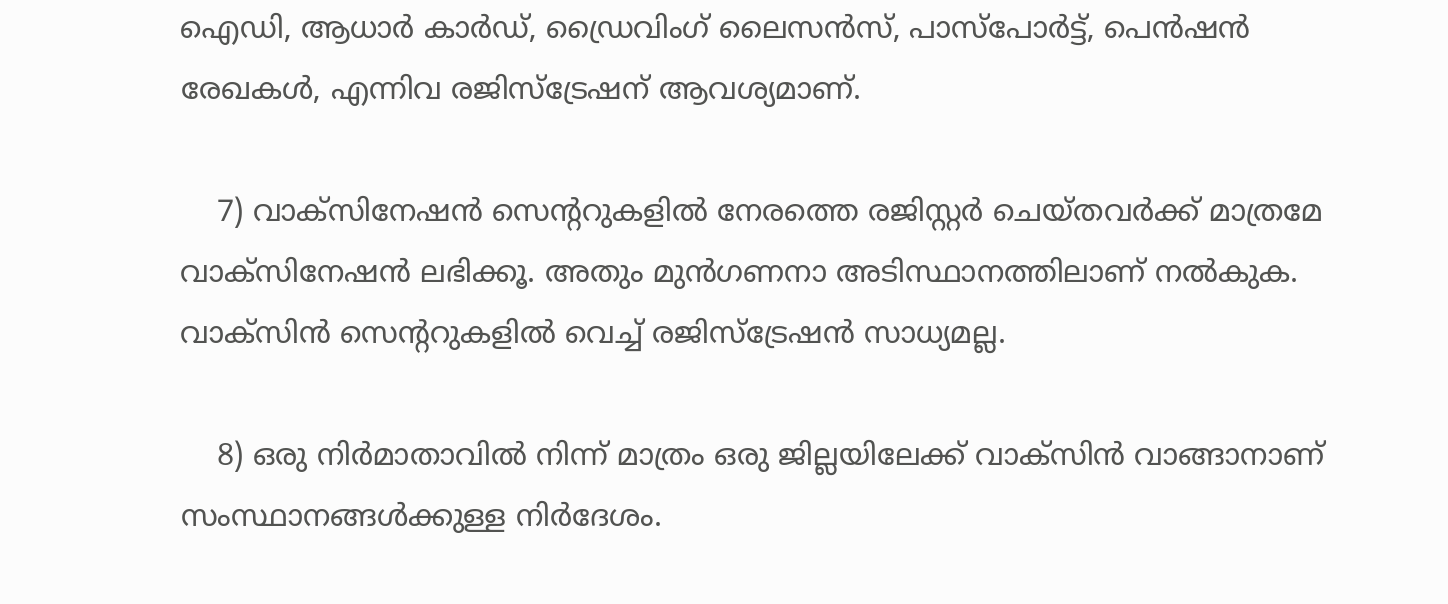ഐഡി, ആധാര്‍ കാര്‍ഡ്, ഡ്രൈവിംഗ് ലൈസന്‍സ്, പാസ്‌പോര്‍ട്ട്, പെന്‍ഷന്‍ രേഖകള്‍, എന്നിവ രജിസ്‌ട്രേഷന് ആവശ്യമാണ്.

    7) വാക്‌സിനേഷന്‍ സെന്ററുകളില്‍ നേരത്തെ രജിസ്റ്റര്‍ ചെയ്തവര്‍ക്ക് മാത്രമേ വാക്‌സിനേഷന്‍ ലഭിക്കൂ. അതും മുന്‍ഗണനാ അടിസ്ഥാനത്തിലാണ് നല്‍കുക. വാക്‌സിന്‍ സെന്ററുകളില്‍ വെച്ച് രജിസ്‌ട്രേഷന്‍ സാധ്യമല്ല.

    8) ഒരു നിര്‍മാതാവില്‍ നിന്ന് മാത്രം ഒരു ജില്ലയിലേക്ക് വാക്‌സിന്‍ വാങ്ങാനാണ് സംസ്ഥാനങ്ങള്‍ക്കുള്ള നിര്‍ദേശം.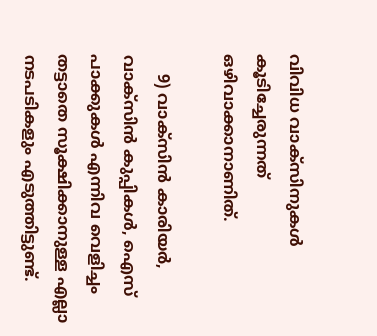വിവിധ വാക്‌സിനുകള്‍ കൂടിച്ചേരുന്നത് ഒഴിവാക്കാനാണിത്.

    9) വാക്‌സിന്‍ കാരിയര്‍, വാക്‌സിന്‍ കുപ്പികള്‍, ഐസ് പാക്കുകള്‍ എന്നിവ വെളിച്ചം തട്ടാതെ സൂക്ഷിക്കാനുള്ള എല്ലാ നടപടികളും എടുത്തിട്ടുണ്ട്.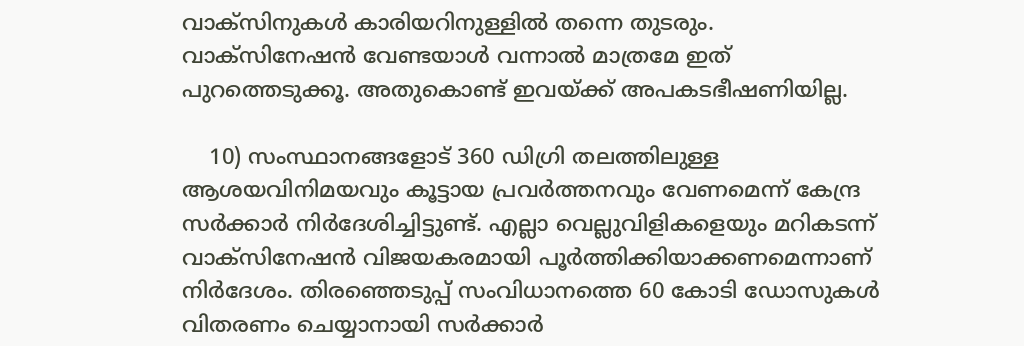വാക്‌സിനുകള്‍ കാരിയറിനുള്ളില്‍ തന്നെ തുടരും. വാക്‌സിനേഷന്‍ വേണ്ടയാള്‍ വന്നാല്‍ മാത്രമേ ഇത് പുറത്തെടുക്കൂ. അതുകൊണ്ട് ഇവയ്ക്ക് അപകടഭീഷണിയില്ല.

    10) സംസ്ഥാനങ്ങളോട് 360 ഡിഗ്രി തലത്തിലുള്ള ആശയവിനിമയവും കൂട്ടായ പ്രവര്‍ത്തനവും വേണമെന്ന് കേന്ദ്ര സര്‍ക്കാര്‍ നിര്‍ദേശിച്ചിട്ടുണ്ട്. എല്ലാ വെല്ലുവിളികളെയും മറികടന്ന് വാക്‌സിനേഷന്‍ വിജയകരമായി പൂര്‍ത്തിക്കിയാക്കണമെന്നാണ് നിര്‍ദേശം. തിരഞ്ഞെടുപ്പ് സംവിധാനത്തെ 60 കോടി ഡോസുകള്‍ വിതരണം ചെയ്യാനായി സര്‍ക്കാര്‍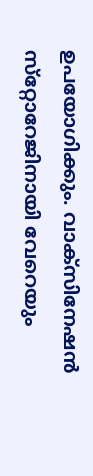ഉപയോഗിക്കും. വാക്‌സിനേഷന്‍ സ്‌റ്റോറേജിനായി വേറെയും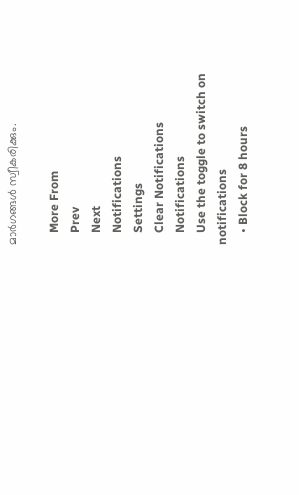മാര്‍ഗങ്ങള്‍ സ്വീകരിക്കും.

    More From
    Prev
    Next
    Notifications
    Settings
    Clear Notifications
    Notifications
    Use the toggle to switch on notifications
    • Block for 8 hours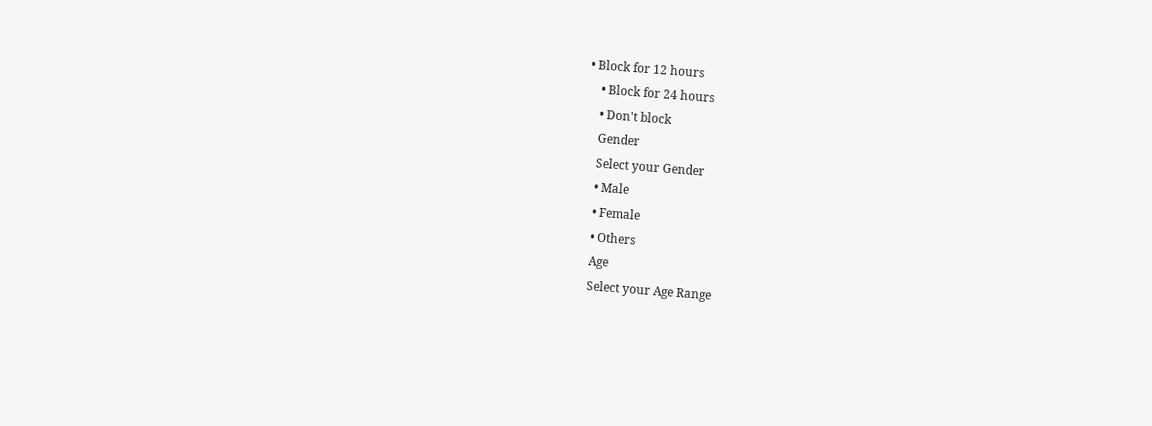• Block for 12 hours
    • Block for 24 hours
    • Don't block
    Gender
    Select your Gender
    • Male
    • Female
    • Others
    Age
    Select your Age Range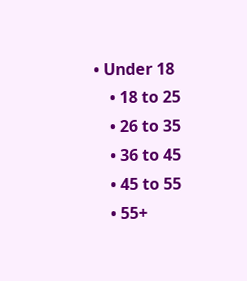• Under 18
    • 18 to 25
    • 26 to 35
    • 36 to 45
    • 45 to 55
    • 55+